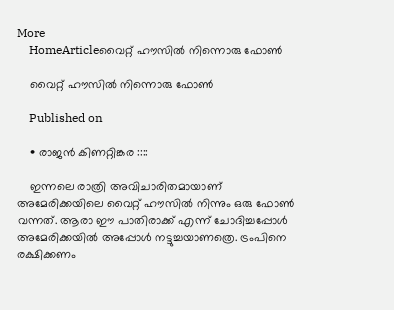More
    HomeArticleവൈറ്റ് ഹൗസിൽ നിന്നൊരു ഫോൺ

    വൈറ്റ് ഹൗസിൽ നിന്നൊരു ഫോൺ

    Published on

    • രാജൻ കിണറ്റിങ്കര ::::

    ഇന്നലെ രാത്രി അവിചാരിതമായാണ് അമേരിക്കയിലെ വൈറ്റ് ഹൗസിൽ നിന്നും ഒരു ഫോൺ വന്നത്. ആരാ ഈ പാതിരാക്ക് എന്ന് ചോദിച്ചപ്പോൾ അമേരിക്കയിൽ അപ്പോൾ നട്ടുച്ചയാണത്രെ. ട്രംപിനെ രക്ഷിക്കണം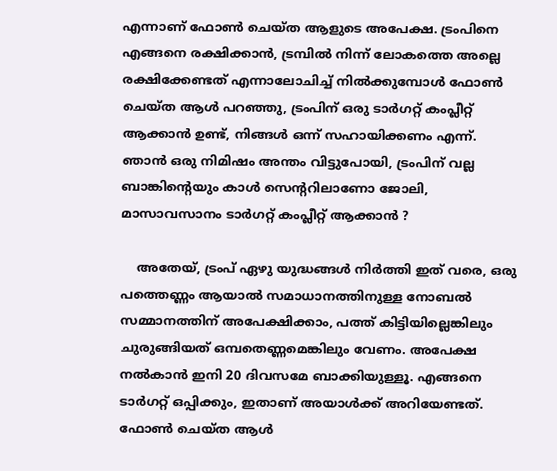എന്നാണ് ഫോൺ ചെയ്ത ആളുടെ അപേക്ഷ. ട്രംപിനെ എങ്ങനെ രക്ഷിക്കാൻ, ട്രമ്പിൽ നിന്ന് ലോകത്തെ അല്ലെ രക്ഷിക്കേണ്ടത് എന്നാലോചിച്ച് നിൽക്കുമ്പോൾ ഫോൺ ചെയ്ത ആൾ പറഞ്ഞു, ട്രംപിന് ഒരു ടാർഗറ്റ് കംപ്ലീറ്റ് ആക്കാൻ ഉണ്ട്, നിങ്ങൾ ഒന്ന് സഹായിക്കണം എന്ന്. ഞാൻ ഒരു നിമിഷം അന്തം വിട്ടുപോയി, ട്രംപിന് വല്ല ബാങ്കിന്റെയും കാൾ സെന്ററിലാണോ ജോലി, മാസാവസാനം ടാർഗറ്റ് കംപ്ലീറ്റ് ആക്കാൻ ?

    അതേയ്, ട്രംപ് ഏഴു യുദ്ധങ്ങൾ നിർത്തി ഇത് വരെ, ഒരു പത്തെണ്ണം ആയാൽ സമാധാനത്തിനുള്ള നോബൽ സമ്മാനത്തിന് അപേക്ഷിക്കാം, പത്ത് കിട്ടിയില്ലെങ്കിലും ചുരുങ്ങിയത് ഒമ്പതെണ്ണമെങ്കിലും വേണം. അപേക്ഷ നൽകാൻ ഇനി 20 ദിവസമേ ബാക്കിയുള്ളൂ. എങ്ങനെ ടാർഗറ്റ് ഒപ്പിക്കും, ഇതാണ് അയാൾക്ക് അറിയേണ്ടത്. ഫോൺ ചെയ്ത ആൾ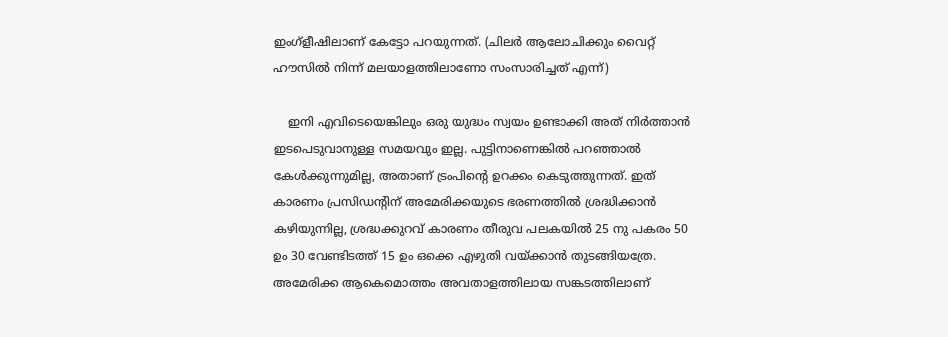ഇംഗ്ളീഷിലാണ് കേട്ടോ പറയുന്നത്. (ചിലർ ആലോചിക്കും വൈറ്റ് ഹൗസിൽ നിന്ന് മലയാളത്തിലാണോ സംസാരിച്ചത് എന്ന്)

    ഇനി എവിടെയെങ്കിലും ഒരു യുദ്ധം സ്വയം ഉണ്ടാക്കി അത് നിർത്താൻ ഇടപെടുവാനുള്ള സമയവും ഇല്ല. പുട്ടിനാണെങ്കിൽ പറഞ്ഞാൽ കേൾക്കുന്നുമില്ല, അതാണ് ട്രംപിന്റെ ഉറക്കം കെടുത്തുന്നത്. ഇത് കാരണം പ്രസിഡന്റിന് അമേരിക്കയുടെ ഭരണത്തിൽ ശ്രദ്ധിക്കാൻ കഴിയുന്നില്ല, ശ്രദ്ധക്കുറവ് കാരണം തീരുവ പലകയിൽ 25 നു പകരം 50 ഉം 30 വേണ്ടിടത്ത് 15 ഉം ഒക്കെ എഴുതി വയ്ക്കാൻ തുടങ്ങിയത്രേ. അമേരിക്ക ആകെമൊത്തം അവതാളത്തിലായ സങ്കടത്തിലാണ്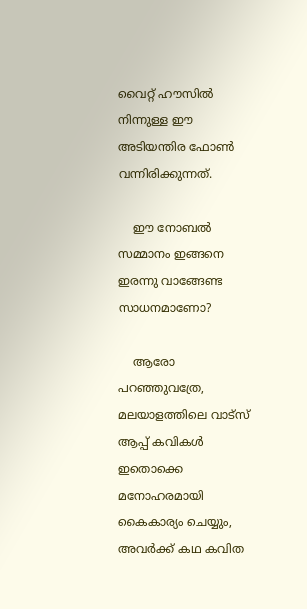വൈറ്റ് ഹൗസിൽ നിന്നുള്ള ഈ അടിയന്തിര ഫോൺ വന്നിരിക്കുന്നത്.

    ഈ നോബൽ സമ്മാനം ഇങ്ങനെ ഇരന്നു വാങ്ങേണ്ട സാധനമാണോ?

    ആരോ പറഞ്ഞുവത്രേ, മലയാളത്തിലെ വാട്സ് ആപ്പ് കവികൾ ഇതൊക്കെ മനോഹരമായി കൈകാര്യം ചെയ്യും, അവർക്ക് കഥ കവിത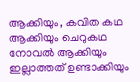ആക്കിയും, കവിത കഥ ആക്കിയും ചെറുകഥ നോവൽ ആക്കിയും ഇല്ലാത്തത് ഉണ്ടാക്കിയും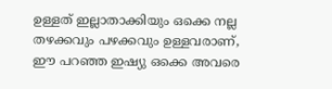ഉള്ളത് ഇല്ലാതാക്കിയും ഒക്കെ നല്ല തഴക്കവും പഴക്കവും ഉള്ളവരാണ്, ഈ പറഞ്ഞ ഇഷ്യു ഒക്കെ അവരെ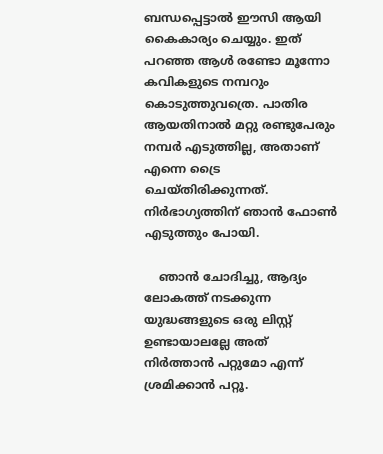ബന്ധപ്പെട്ടാൽ ഈസി ആയി കൈകാര്യം ചെയ്യും. ഇത് പറഞ്ഞ ആൾ രണ്ടോ മൂന്നോ കവികളുടെ നമ്പറും കൊടുത്തുവത്രെ. പാതിര ആയതിനാൽ മറ്റു രണ്ടുപേരും നമ്പർ എടുത്തില്ല, അതാണ് എന്നെ ട്രൈ ചെയ്തിരിക്കുന്നത്. നിർഭാഗ്യത്തിന് ഞാൻ ഫോൺ എടുത്തും പോയി.

    ഞാൻ ചോദിച്ചു, ആദ്യം ലോകത്ത് നടക്കുന്ന യുദ്ധങ്ങളുടെ ഒരു ലിസ്റ്റ് ഉണ്ടായാലല്ലേ അത് നിർത്താൻ പറ്റുമോ എന്ന് ശ്രമിക്കാൻ പറ്റൂ.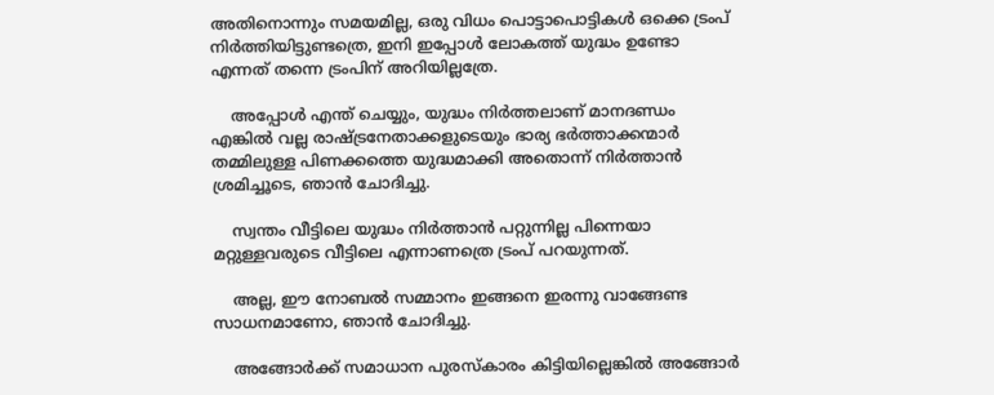അതിനൊന്നും സമയമില്ല, ഒരു വിധം പൊട്ടാപൊട്ടികൾ ഒക്കെ ട്രംപ് നിർത്തിയിട്ടുണ്ടത്രെ, ഇനി ഇപ്പോൾ ലോകത്ത് യുദ്ധം ഉണ്ടോ എന്നത് തന്നെ ട്രംപിന് അറിയില്ലത്രേ.

    അപ്പോൾ എന്ത് ചെയ്യും, യുദ്ധം നിർത്തലാണ് മാനദണ്ഡം എങ്കിൽ വല്ല രാഷ്ട്രനേതാക്കളുടെയും ഭാര്യ ഭർത്താക്കന്മാർ തമ്മിലുള്ള പിണക്കത്തെ യുദ്ധമാക്കി അതൊന്ന് നിർത്താൻ ശ്രമിച്ചൂടെ, ഞാൻ ചോദിച്ചു.

    സ്വന്തം വീട്ടിലെ യുദ്ധം നിർത്താൻ പറ്റുന്നില്ല പിന്നെയാ മറ്റുള്ളവരുടെ വീട്ടിലെ എന്നാണത്രെ ട്രംപ് പറയുന്നത്.

    അല്ല, ഈ നോബൽ സമ്മാനം ഇങ്ങനെ ഇരന്നു വാങ്ങേണ്ട സാധനമാണോ, ഞാൻ ചോദിച്ചു.

    അങ്ങോർക്ക് സമാധാന പുരസ്കാരം കിട്ടിയില്ലെങ്കിൽ അങ്ങോർ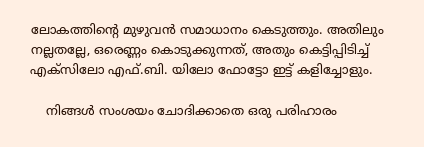ലോകത്തിന്റെ മുഴുവൻ സമാധാനം കെടുത്തും. അതിലും നല്ലതല്ലേ, ഒരെണ്ണം കൊടുക്കുന്നത്, അതും കെട്ടിപ്പിടിച്ച് എക്‌സിലോ എഫ്.ബി. യിലോ ഫോട്ടോ ഇട്ട് കളിച്ചോളും.

    നിങ്ങൾ സംശയം ചോദിക്കാതെ ഒരു പരിഹാരം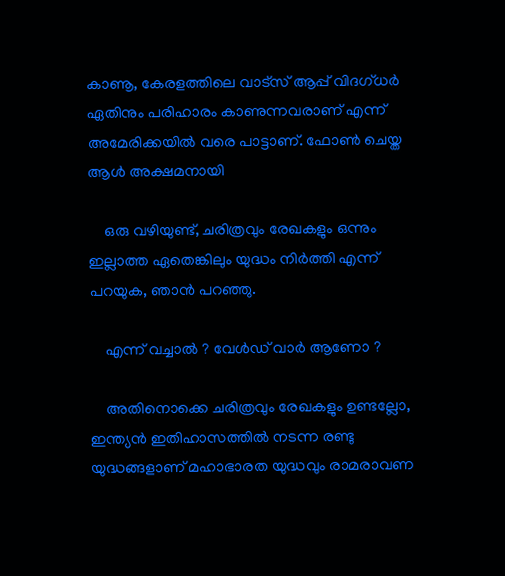കാണൂ, കേരളത്തിലെ വാട്സ് ആപ്പ് വിദഗ്‌ധർ ഏതിനും പരിഹാരം കാണുന്നവരാണ് എന്ന് അമേരിക്കയിൽ വരെ പാട്ടാണ്. ഫോൺ ചെയ്ത ആൾ അക്ഷമനായി

    ഒരു വഴിയുണ്ട്, ചരിത്രവും രേഖകളും ഒന്നും ഇല്ലാത്ത ഏതെങ്കിലും യുദ്ധം നിർത്തി എന്ന് പറയുക, ഞാൻ പറഞ്ഞു.

    എന്ന് വച്ചാൽ ? വേൾഡ് വാർ ആണോ ?

    അതിനൊക്കെ ചരിത്രവും രേഖകളും ഉണ്ടല്ലോ, ഇന്ത്യൻ ഇതിഹാസത്തിൽ നടന്ന രണ്ടു യുദ്ധങ്ങളാണ് മഹാഭാരത യുദ്ധവും രാമരാവണ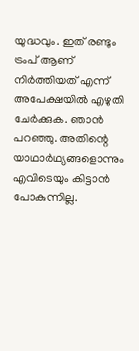യുദ്ധവും. ഇത് രണ്ടും ട്രംപ് ആണ് നിർത്തിയത് എന്ന് അപേക്ഷയിൽ എഴുതി ചേർക്കുക. ഞാൻ പറഞ്ഞു. അതിന്റെ യാഥാർഥ്യങ്ങളൊന്നും എവിടെയും കിട്ടാൻ പോകുന്നില്ല.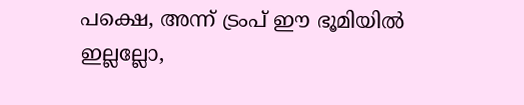പക്ഷെ, അന്ന് ട്രംപ് ഈ ഭൂമിയിൽ ഇല്ലല്ലോ,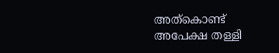അത്കൊണ്ട് അപേക്ഷ തള്ളി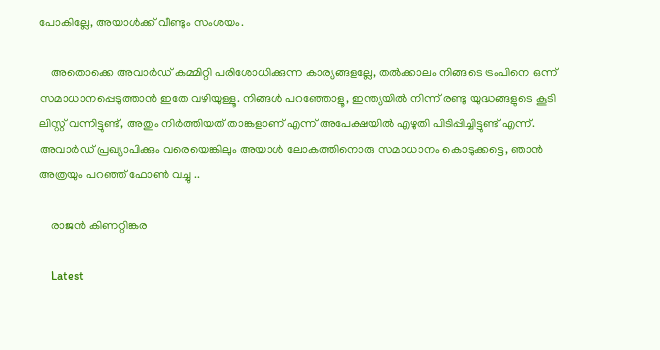പോകില്ലേ, അയാൾക്ക് വീണ്ടും സംശയം.

    അതൊക്കെ അവാർഡ് കമ്മിറ്റി പരിശോധിക്കുന്ന കാര്യങ്ങളല്ലേ, തൽക്കാലം നിങ്ങടെ ട്രംപിനെ ഒന്ന് സമാധാനപ്പെടുത്താൻ ഇതേ വഴിയുള്ളൂ. നിങ്ങൾ പറഞ്ഞോളൂ, ഇന്ത്യയിൽ നിന്ന് രണ്ടു യുദ്ധങ്ങളുടെ കൂടി ലിസ്റ്റ് വന്നിട്ടുണ്ട്, അതും നിർത്തിയത് താങ്കളാണ് എന്ന് അപേക്ഷയിൽ എഴുതി പിടിപ്പിച്ചിട്ടുണ്ട് എന്ന്. അവാർഡ് പ്രഖ്യാപിക്കും വരെയെങ്കിലും അയാൾ ലോകത്തിനൊരു സമാധാനം കൊടുക്കട്ടെ, ഞാൻ അത്രയും പറഞ്ഞ് ഫോൺ വച്ചു ..

    രാജൻ കിണറ്റിങ്കര

    Latest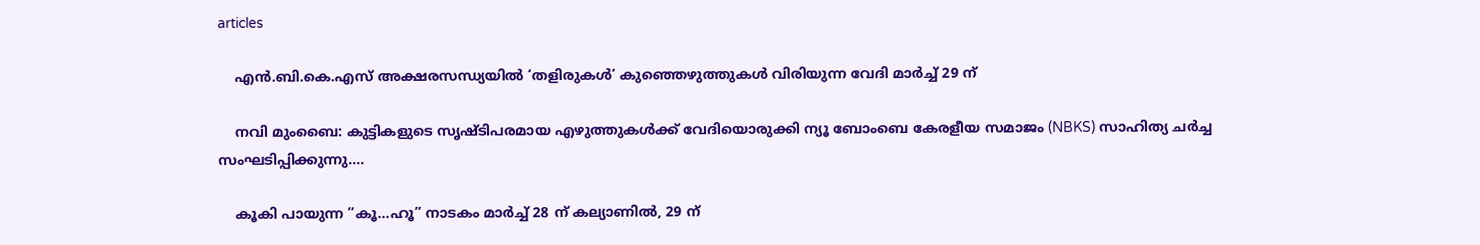articles

    എൻ.ബി.കെ.എസ് അക്ഷരസന്ധ്യയിൽ ‘തളിരുകൾ’ കുഞ്ഞെഴുത്തുകൾ വിരിയുന്ന വേദി മാർച്ച് 29 ന്

    നവി മുംബൈ: കുട്ടികളുടെ സൃഷ്ടിപരമായ എഴുത്തുകൾക്ക് വേദിയൊരുക്കി ന്യൂ ബോംബെ കേരളീയ സമാജം (NBKS) സാഹിത്യ ചർച്ച സംഘടിപ്പിക്കുന്നു....

    കൂകി പായുന്ന ”കൂ…ഹൂ” നാടകം മാർച്ച് 28 ന് കല്യാണിൽ, 29 ന്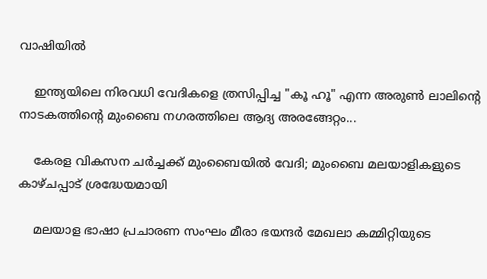വാഷിയിൽ

    ഇന്ത്യയിലെ നിരവധി വേദികളെ ത്രസിപ്പിച്ച "കൂ ഹൂ" എന്ന അരുൺ ലാലിൻ്റെ നാടകത്തിൻ്റെ മുംബൈ നഗരത്തിലെ ആദ്യ അരങ്ങേറ്റം...

    കേരള വികസന ചർച്ചക്ക് മുംബൈയിൽ വേദി; മുംബൈ മലയാളികളുടെ കാഴ്ചപ്പാട് ശ്രദ്ധേയമായി

    മലയാള ഭാഷാ പ്രചാരണ സംഘം മീരാ ഭയന്ദർ മേഖലാ കമ്മിറ്റിയുടെ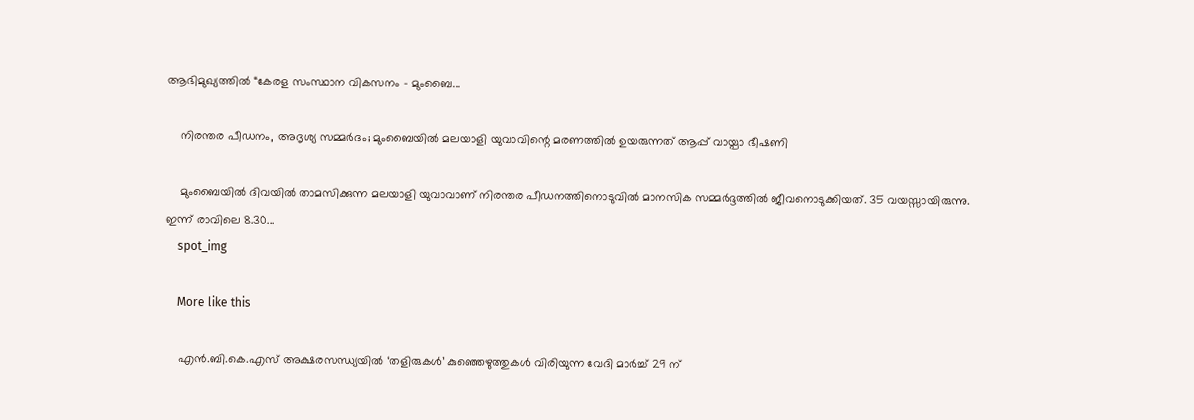ആഭിമുഖ്യത്തിൽ “കേരള സംസ്ഥാന വികസനം - മുംബൈ...

    നിരന്തര പീഡനം, അദൃശ്യ സമ്മർദം; മുംബൈയിൽ മലയാളി യുവാവിന്റെ മരണത്തിൽ ഉയരുന്നത് ആപ്പ് വായ്പാ ഭീഷണി

    മുംബൈയിൽ ദിവയിൽ താമസിക്കുന്ന മലയാളി യുവാവാണ് നിരന്തര പീഡനത്തിനൊടുവിൽ മാനസിക സമ്മർദ്ദത്തിൽ ജീവനൊടുക്കിയത്. 35 വയസ്സായിരുന്നു. ഇന്ന് രാവിലെ 8.30...
    spot_img

    More like this

    എൻ.ബി.കെ.എസ് അക്ഷരസന്ധ്യയിൽ ‘തളിരുകൾ’ കുഞ്ഞെഴുത്തുകൾ വിരിയുന്ന വേദി മാർച്ച് 29 ന്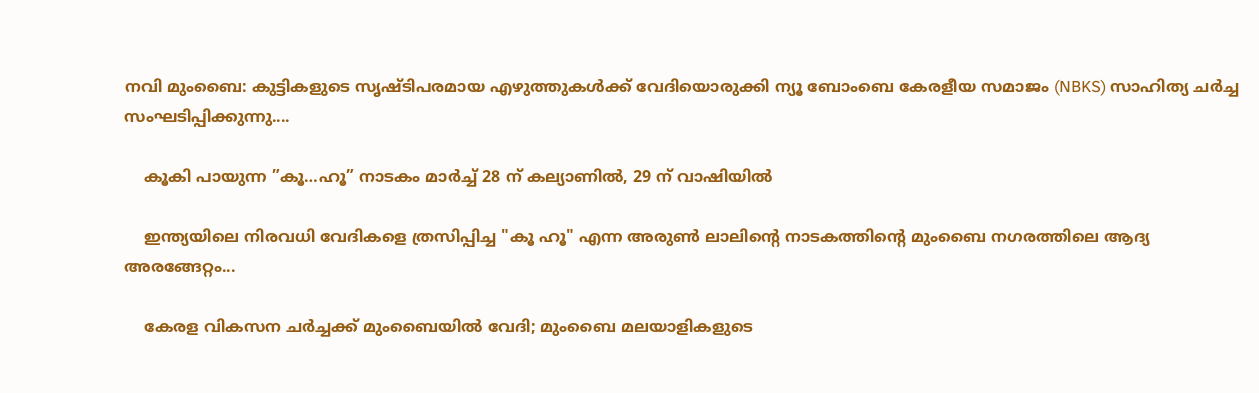നവി മുംബൈ: കുട്ടികളുടെ സൃഷ്ടിപരമായ എഴുത്തുകൾക്ക് വേദിയൊരുക്കി ന്യൂ ബോംബെ കേരളീയ സമാജം (NBKS) സാഹിത്യ ചർച്ച സംഘടിപ്പിക്കുന്നു....

    കൂകി പായുന്ന ”കൂ…ഹൂ” നാടകം മാർച്ച് 28 ന് കല്യാണിൽ, 29 ന് വാഷിയിൽ

    ഇന്ത്യയിലെ നിരവധി വേദികളെ ത്രസിപ്പിച്ച "കൂ ഹൂ" എന്ന അരുൺ ലാലിൻ്റെ നാടകത്തിൻ്റെ മുംബൈ നഗരത്തിലെ ആദ്യ അരങ്ങേറ്റം...

    കേരള വികസന ചർച്ചക്ക് മുംബൈയിൽ വേദി; മുംബൈ മലയാളികളുടെ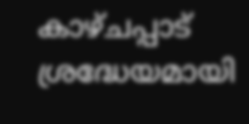കാഴ്ചപ്പാട് ശ്രദ്ധേയമായി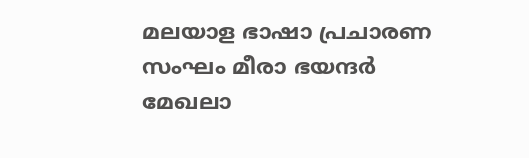മലയാള ഭാഷാ പ്രചാരണ സംഘം മീരാ ഭയന്ദർ മേഖലാ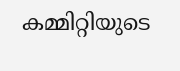കമ്മിറ്റിയുടെ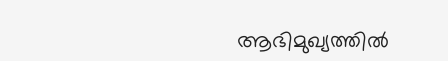ആഭിമുഖ്യത്തിൽ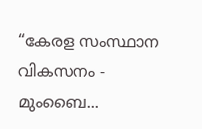“കേരള സംസ്ഥാന വികസനം - മുംബൈ...